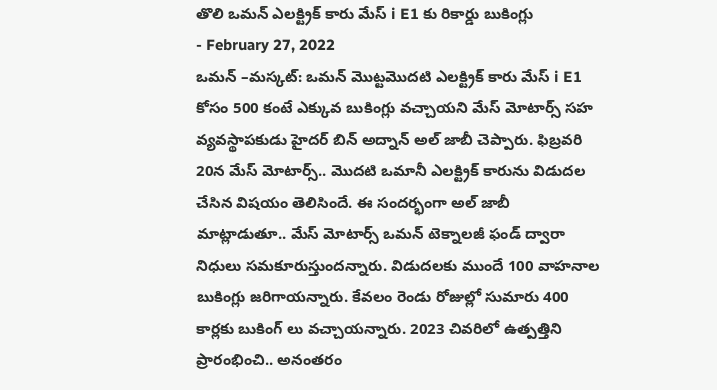తొలి ఒమన్ ఎలక్ట్రిక్ కారు మేస్ i E1 కు రికార్డు బుకింగ్లు
- February 27, 2022
ఒమన్ –మస్కట్: ఒమన్ మొట్టమొదటి ఎలక్ట్రిక్ కారు మేస్ i E1 కోసం 500 కంటే ఎక్కువ బుకింగ్లు వచ్చాయని మేస్ మోటార్స్ సహ వ్యవస్థాపకుడు హైదర్ బిన్ అద్నాన్ అల్ జాబీ చెప్పారు. ఫిబ్రవరి 20న మేస్ మోటార్స్.. మొదటి ఒమానీ ఎలక్ట్రిక్ కారును విడుదల చేసిన విషయం తెలిసిందే. ఈ సందర్భంగా అల్ జాబీ మాట్లాడుతూ.. మేస్ మోటార్స్ ఒమన్ టెక్నాలజీ ఫండ్ ద్వారా నిధులు సమకూరుస్తుందన్నారు. విడుదలకు ముందే 100 వాహనాల బుకింగ్లు జరిగాయన్నారు. కేవలం రెండు రోజుల్లో సుమారు 400 కార్లకు బుకింగ్ లు వచ్చాయన్నారు. 2023 చివరిలో ఉత్పత్తిని ప్రారంభించి.. అనంతరం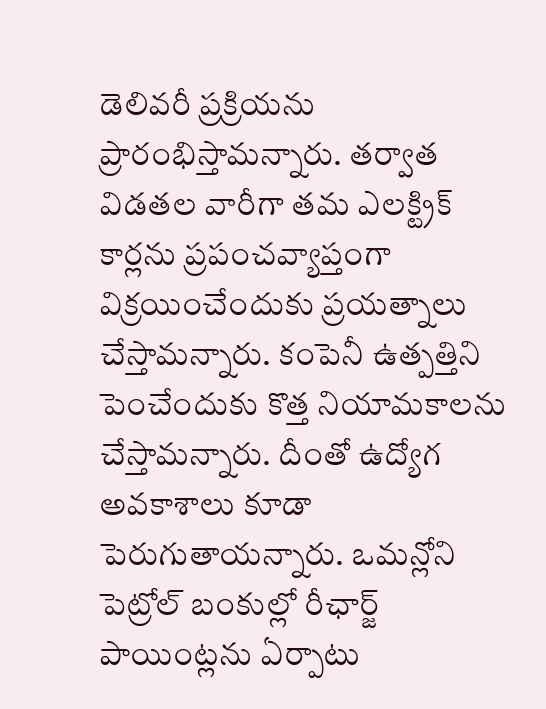డెలివరీ ప్రక్రియను ప్రారంభిస్తామన్నారు. తర్వాత విడతల వారీగా తమ ఎలక్ట్రిక్ కార్లను ప్రపంచవ్యాప్తంగా విక్రయించేందుకు ప్రయత్నాలు చేస్తామన్నారు. కంపెనీ ఉత్పత్తిని పెంచేందుకు కొత్త నియామకాలను చేస్తామన్నారు. దీంతో ఉద్యోగ అవకాశాలు కూడా పెరుగుతాయన్నారు. ఒమన్లోని పెట్రోల్ బంకుల్లో రీఛార్జ్ పాయింట్లను ఏర్పాటు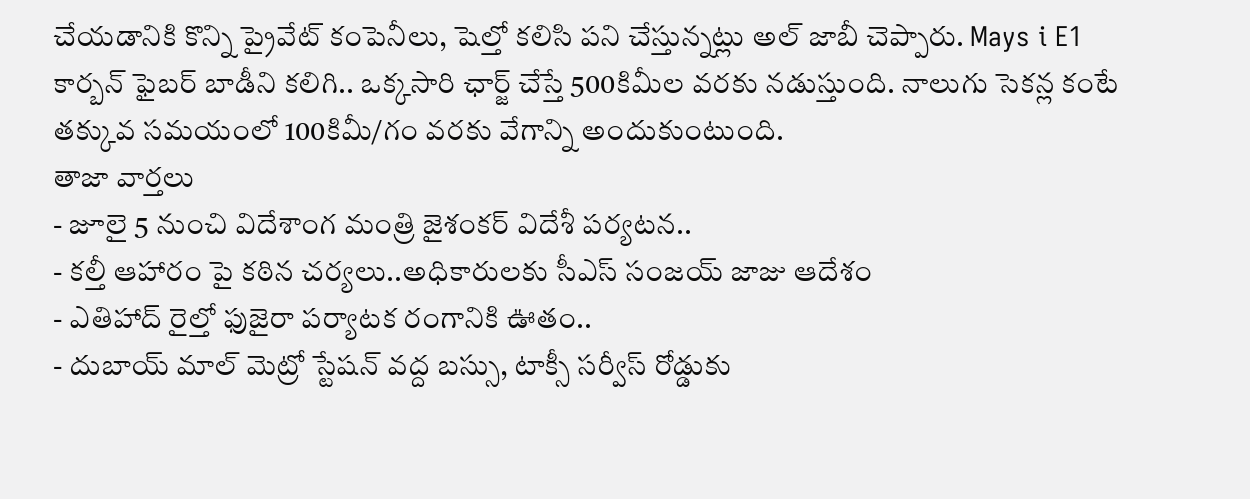చేయడానికి కొన్ని ప్రైవేట్ కంపెనీలు, షెల్తో కలిసి పని చేస్తున్నట్లు అల్ జాబీ చెప్పారు. Mays i E1 కార్బన్ ఫైబర్ బాడీని కలిగి.. ఒక్కసారి ఛార్జ్ చేస్తే 500కిమీల వరకు నడుస్తుంది. నాలుగు సెకన్ల కంటే తక్కువ సమయంలో 100కిమీ/గం వరకు వేగాన్ని అందుకుంటుంది.
తాజా వార్తలు
- జూలై 5 నుంచి విదేశాంగ మంత్రి జైశంకర్ విదేశీ పర్యటన..
- కల్తీ ఆహారం పై కఠిన చర్యలు..అధికారులకు సీఎస్ సంజయ్ జాజు ఆదేశం
- ఎతిహాద్ రైల్తో ఫుజైరా పర్యాటక రంగానికి ఊతం..
- దుబాయ్ మాల్ మెట్రో స్టేషన్ వద్ద బస్సు, టాక్సీ సర్వీస్ రోడ్డుకు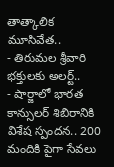తాత్కాలిక మూసివేత..
- తిరుమల శ్రీవారి భక్తులకు అలర్ట్..
- షార్జాలో భారత కాన్సులర్ శిబిరానికి విశేష స్పందన.. 200 మందికి పైగా సేవలు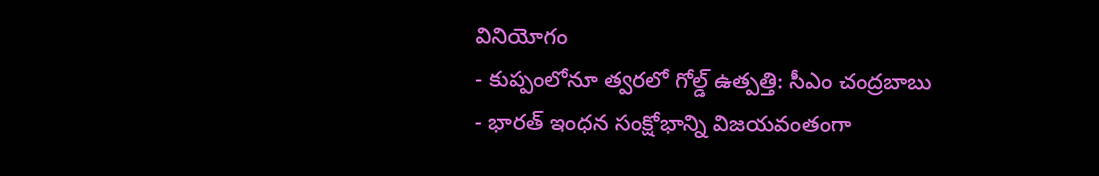వినియోగం
- కుప్పంలోనూ త్వరలో గోల్డ్ ఉత్పత్తి: సీఎం చంద్రబాబు
- భారత్ ఇంధన సంక్షోభాన్ని విజయవంతంగా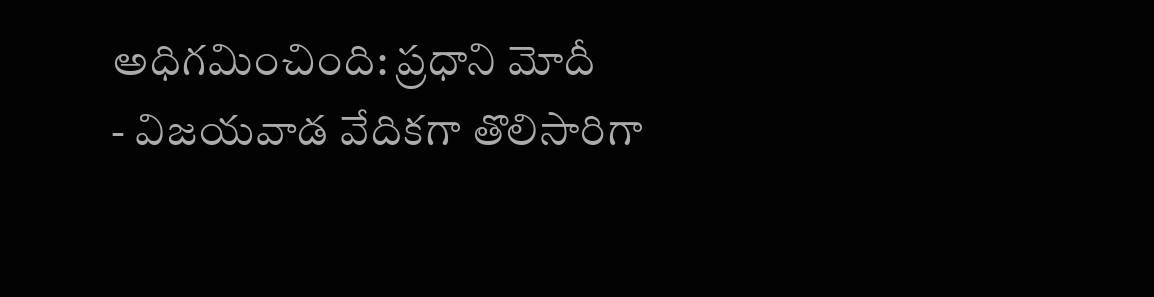అధిగమించింది: ప్రధాని మోదీ
- విజయవాడ వేదికగా తొలిసారిగా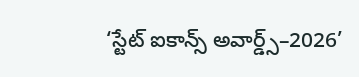‘స్టేట్ ఐకాన్స్ అవార్డ్స్–2026’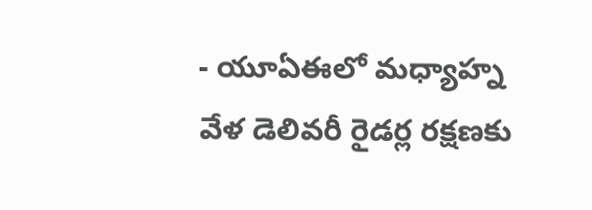- యూఏఈలో మధ్యాహ్న వేళ డెలివరీ రైడర్ల రక్షణకు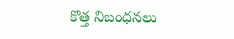కొత్త నిబంధనలు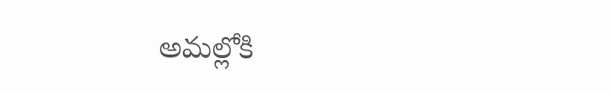అమల్లోకి